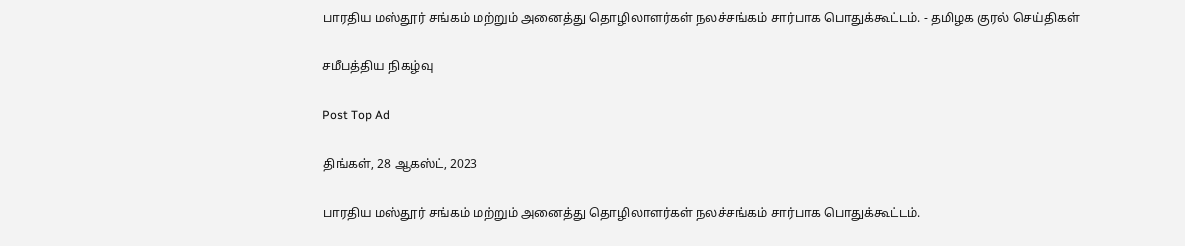பாரதிய மஸ்தூர் சங்கம் மற்றும் அனைத்து தொழிலாளர்கள் நலச்சங்கம் சார்பாக பொதுக்கூட்டம். - தமிழக குரல் செய்திகள்

சமீபத்திய நிகழ்வு

Post Top Ad

திங்கள், 28 ஆகஸ்ட், 2023

பாரதிய மஸ்தூர் சங்கம் மற்றும் அனைத்து தொழிலாளர்கள் நலச்சங்கம் சார்பாக பொதுக்கூட்டம்.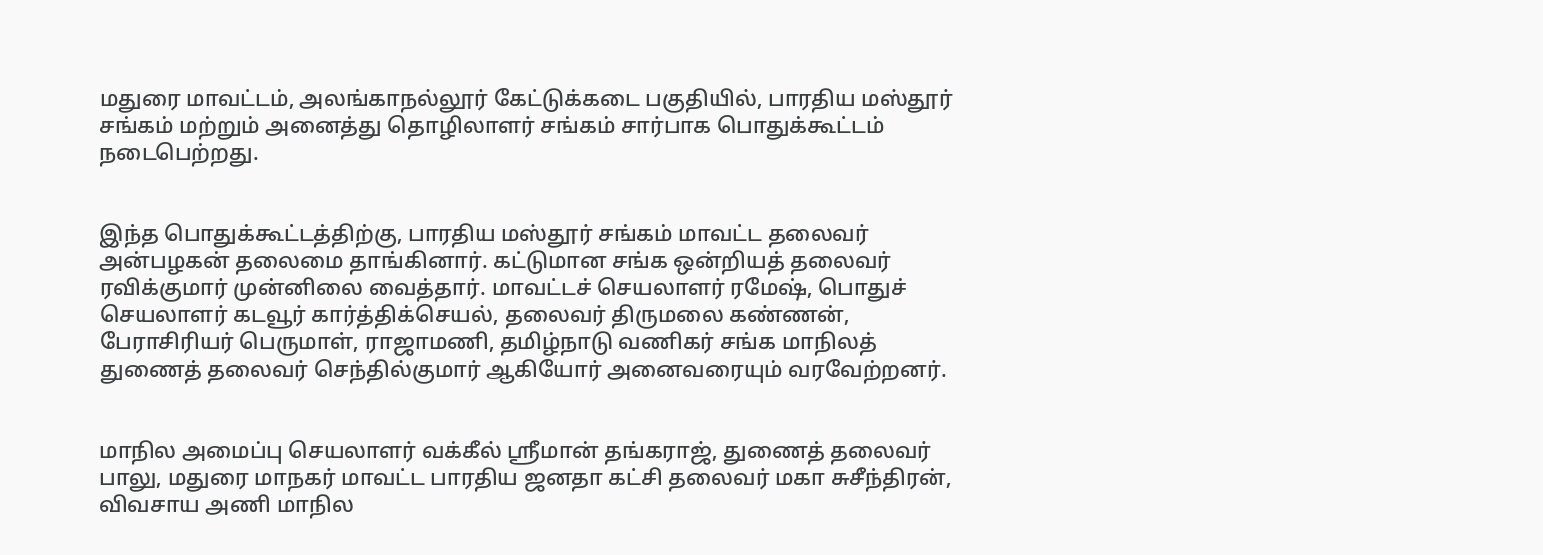மதுரை மாவட்டம், அலங்காநல்லூர் கேட்டுக்கடை பகுதியில், பாரதிய மஸ்தூர் சங்கம் மற்றும் அனைத்து தொழிலாளர் சங்கம் சார்பாக பொதுக்கூட்டம் நடைபெற்றது.


இந்த பொதுக்கூட்டத்திற்கு, பாரதிய மஸ்தூர் சங்கம் மாவட்ட தலைவர் அன்பழகன் தலைமை தாங்கினார். கட்டுமான சங்க ஒன்றியத் தலைவர் ரவிக்குமார் முன்னிலை வைத்தார். மாவட்டச் செயலாளர் ரமேஷ், பொதுச் செயலாளர் கடவூர் கார்த்திக்செயல், தலைவர் திருமலை கண்ணன், பேராசிரியர் பெருமாள், ராஜாமணி, தமிழ்நாடு வணிகர் சங்க மாநிலத் துணைத் தலைவர் செந்தில்குமார் ஆகியோர் அனைவரையும் வரவேற்றனர்.


மாநில அமைப்பு செயலாளர் வக்கீல் ஸ்ரீமான் தங்கராஜ், துணைத் தலைவர் பாலு, மதுரை மாநகர் மாவட்ட பாரதிய ஜனதா கட்சி தலைவர் மகா சுசீந்திரன், விவசாய அணி மாநில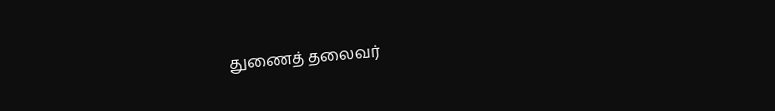துணைத் தலைவர்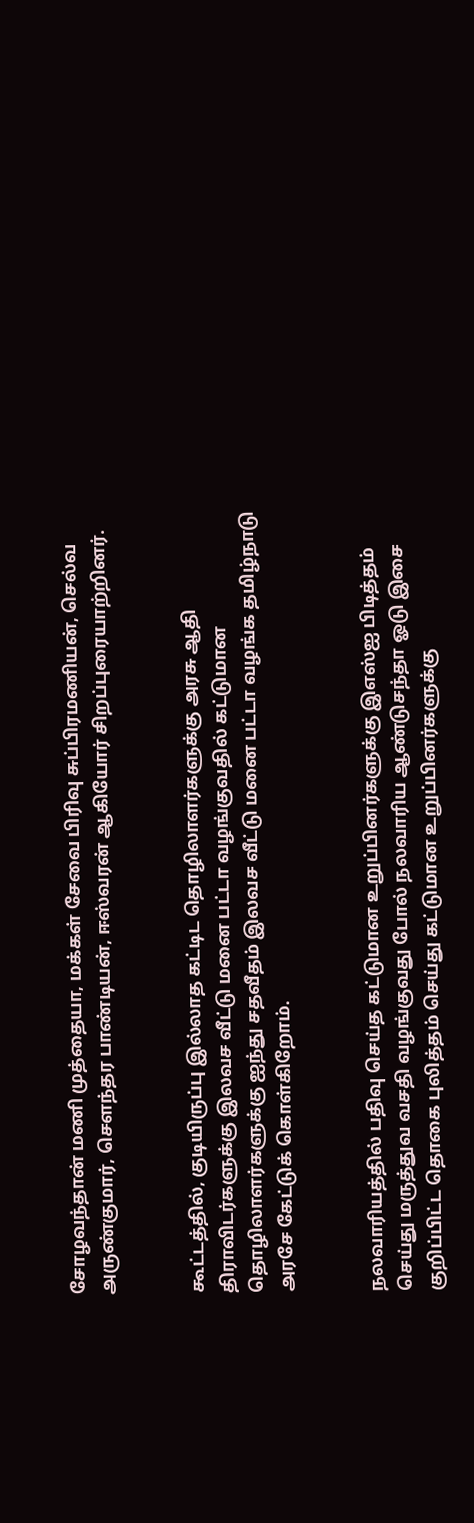சோழவந்தான் மணி முத்தையா, மக்கள் சேவை பிரிவு சுப்பிரமணியன், செல்வ அருண்குமார், சௌந்தர பாண்டியன், ஈஸ்வரன் ஆகியோர் சிறப்புரையாற்றினர்.


கூட்டத்தில், குடியிருப்பு இல்லாத கட்டிட தொழிலாளர்களுக்கு அரசு ஆதி திராவிடர்களுக்கு இலவச வீட்டு மனை பட்டா வழங்குவதில் கட்டுமான தொழிலாளர்களுக்கு ஐந்து சதவீதம் இலவச வீட்டு மனை பட்டா வழங்க தமிழ்நாடு அரசே கேட்டுக் கொள்கிறோம்.


நலவாரியத்தில் பதிவு செய்த கட்டுமான உறுப்பினர்களுக்கு இஎஸ்ஐ பிடித்தம் செய்து மருத்துவ வசதி வழங்குவது போல் நலவாரிய ஆண்டுசந்தா ஓடு இசை குறிப்பிட்ட தொகை புலித்தம் செய்து கட்டுமான உறுப்பினர்களுக்கு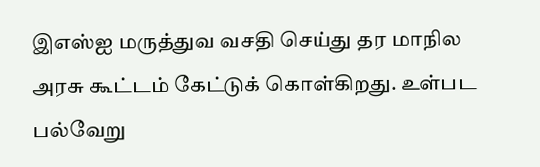இஎஸ்ஐ மருத்துவ வசதி செய்து தர மாநில அரசு கூட்டம் கேட்டுக் கொள்கிறது. உள்பட பல்வேறு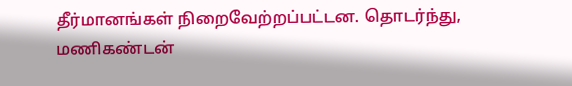தீர்மானங்கள் நிறைவேற்றப்பட்டன. தொடர்ந்து, மணிகண்டன்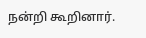நன்றி கூறினார்.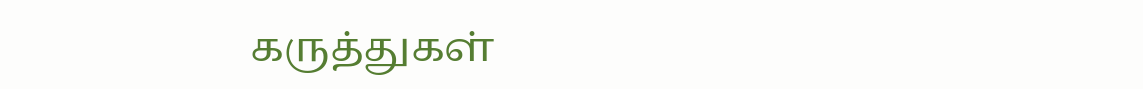கருத்துகள்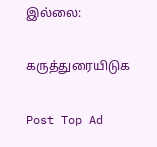இல்லை:

கருத்துரையிடுக

Post Top Ad